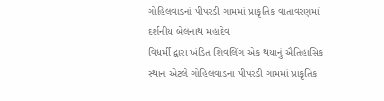ગોહિલવાડનાં પીપરડી ગામમાં પ્રાકૃતિક વાતાવરણમાં દર્શનીય બેલનાથ મહાદેવ
વિધર્મી દ્વારા ખંડિત શિવલિંગ એક થયાનું ઐતિહાસિક સ્થાન એટલે ગોહિલવાડના પીપરડી ગામમાં પ્રાકૃતિક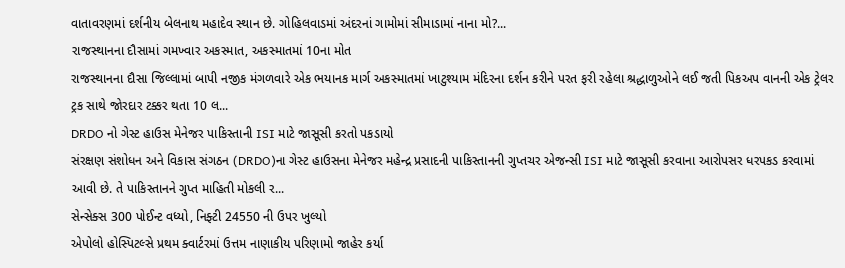વાતાવરણમાં દર્શનીય બેલનાથ મહાદેવ સ્થાન છે. ગોહિલવાડમાં અંદરનાં ગામોમાં સીમાડામાં નાના મો?...
રાજસ્થાનના દૌસામાં ગમખ્વાર અકસ્માત, અકસ્માતમાં 10ના મોત
રાજસ્થાનના દૌસા જિલ્લામાં બાપી નજીક મંગળવારે એક ભયાનક માર્ગ અકસ્માતમાં ખાટુશ્યામ મંદિરના દર્શન કરીને પરત ફરી રહેલા શ્રદ્ધાળુઓને લઈ જતી પિકઅપ વાનની એક ટ્રેલર ટ્રક સાથે જોરદાર ટક્કર થતા 10 લ...
DRDO નો ગેસ્ટ હાઉસ મેનેજર પાકિસ્તાની ISI માટે જાસૂસી કરતો પકડાયો
સંરક્ષણ સંશોધન અને વિકાસ સંગઠન (DRDO)ના ગેસ્ટ હાઉસના મેનેજર મહેન્દ્ર પ્રસાદની પાકિસ્તાનની ગુપ્તચર એજન્સી ISI માટે જાસૂસી કરવાના આરોપસર ધરપકડ કરવામાં આવી છે. તે પાકિસ્તાનને ગુપ્ત માહિતી મોકલી ર...
સેન્સેક્સ 300 પોઈન્ટ વધ્યો, નિફ્ટી 24550 ની ઉપર ખુલ્યો
એપોલો હોસ્પિટલ્સે પ્રથમ ક્વાર્ટરમાં ઉત્તમ નાણાકીય પરિણામો જાહેર કર્યા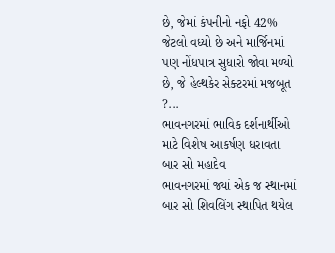છે, જેમાં કંપનીનો નફો 42% જેટલો વધ્યો છે અને માર્જિનમાં પણ નોંધપાત્ર સુધારો જોવા મળ્યો છે, જે હેલ્થકેર સેક્ટરમાં મજબૂત ?...
ભાવનગરમાં ભાવિક દર્શનાર્થીઓ માટે વિશેષ આકર્ષણ ધરાવતા બાર સો મહાદેવ
ભાવનગરમાં જ્યાં એક જ સ્થાનમાં બાર સો શિવલિંગ સ્થાપિત થયેલ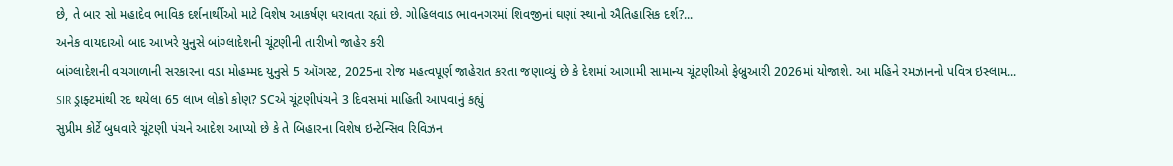છે, તે બાર સો મહાદેવ ભાવિક દર્શનાર્થીઓ માટે વિશેષ આકર્ષણ ધરાવતા રહ્યાં છે. ગોહિલવાડ ભાવનગરમાં શિવજીનાં ઘણાં સ્થાનો ઐતિહાસિક દર્શ?...
અનેક વાયદાઓ બાદ આખરે યુનુસે બાંગ્લાદેશની ચૂંટણીની તારીખો જાહેર કરી
બાંગ્લાદેશની વચગાળાની સરકારના વડા મોહમ્મદ યુનુસે 5 ઑગસ્ટ, 2025ના રોજ મહત્વપૂર્ણ જાહેરાત કરતા જણાવ્યું છે કે દેશમાં આગામી સામાન્ય ચૂંટણીઓ ફેબ્રુઆરી 2026માં યોજાશે. આ મહિને રમઝાનનો પવિત્ર ઇસ્લામ...
SIR ડ્રાફ્ટમાંથી રદ થયેલા 65 લાખ લોકો કોણ? SCએ ચૂંટણીપંચને 3 દિવસમાં માહિતી આપવાનું કહ્યું
સુપ્રીમ કોર્ટે બુધવારે ચૂંટણી પંચને આદેશ આપ્યો છે કે તે બિહારના વિશેષ ઇન્ટેન્સિવ રિવિઝન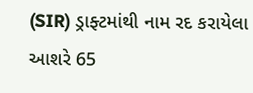(SIR) ડ્રાફ્ટમાંથી નામ રદ કરાયેલા આશરે 65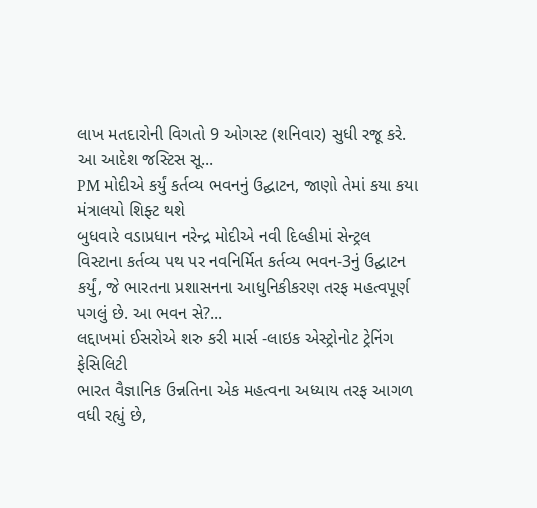લાખ મતદારોની વિગતો 9 ઓગસ્ટ (શનિવાર) સુધી રજૂ કરે. આ આદેશ જસ્ટિસ સૂ...
PM મોદીએ કર્યું કર્તવ્ય ભવનનું ઉદ્ઘાટન, જાણો તેમાં કયા કયા મંત્રાલયો શિફ્ટ થશે
બુધવારે વડાપ્રધાન નરેન્દ્ર મોદીએ નવી દિલ્હીમાં સેન્ટ્રલ વિસ્ટાના કર્તવ્ય પથ પર નવનિર્મિત કર્તવ્ય ભવન-3નું ઉદ્ઘાટન કર્યું, જે ભારતના પ્રશાસનના આધુનિકીકરણ તરફ મહત્વપૂર્ણ પગલું છે. આ ભવન સે?...
લદ્દાખમાં ઈસરોએ શરુ કરી માર્સ -લાઇક એસ્ટ્રોનોટ ટ્રેનિંગ ફેસિલિટી
ભારત વૈજ્ઞાનિક ઉન્નતિના એક મહત્વના અધ્યાય તરફ આગળ વધી રહ્યું છે,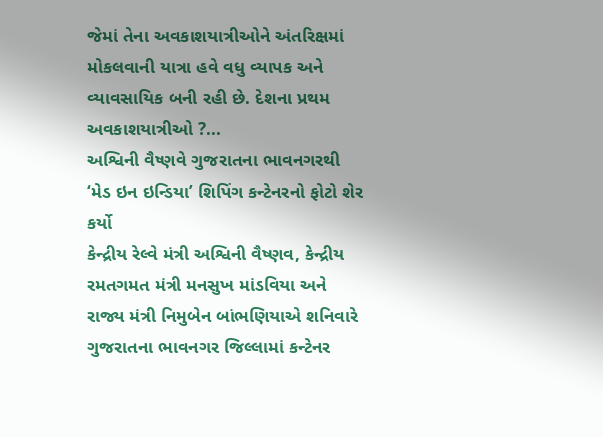જેમાં તેના અવકાશયાત્રીઓને અંતરિક્ષમાં મોકલવાની યાત્રા હવે વધુ વ્યાપક અને વ્યાવસાયિક બની રહી છે. દેશના પ્રથમ અવકાશયાત્રીઓ ?...
અશ્વિની વૈષ્ણવે ગુજરાતના ભાવનગરથી ‘મેડ ઇન ઇન્ડિયા’ શિપિંગ કન્ટેનરનો ફોટો શેર કર્યો
કેન્દ્રીય રેલ્વે મંત્રી અશ્વિની વૈષ્ણવ, કેન્દ્રીય રમતગમત મંત્રી મનસુખ માંડવિયા અને રાજ્ય મંત્રી નિમુબેન બાંભણિયાએ શનિવારે ગુજરાતના ભાવનગર જિલ્લામાં કન્ટેનર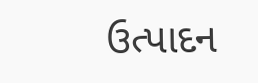ઉત્પાદન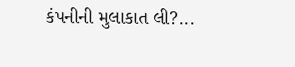કંપનીની મુલાકાત લી?...